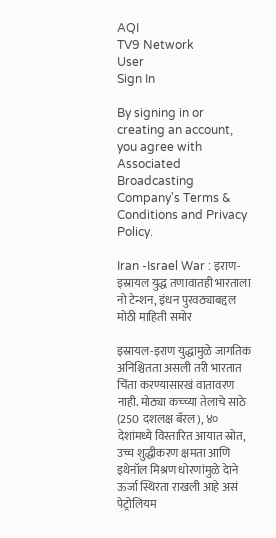AQI
TV9 Network
User
Sign In

By signing in or creating an account, you agree with Associated Broadcasting Company's Terms & Conditions and Privacy Policy.

Iran -Israel War : इराण-इस्रायल युद्ध तणावातही भारताला नो टेन्शन, इंधन पुरवठ्याबद्दल मोठी माहिती समोर

इस्रायल-इराण युद्धामुळे जागतिक अनिश्चितता असली तरी भारतात चिंता करण्यासारखं वातावरण नाही. मोठ्या कच्च्या तेलाचे साठे (250 दशलक्ष बॅरल), ४० देशांमध्ये विस्तारित आयात स्रोत, उच्च शुद्धीकरण क्षमता आणि इथेनॉल मिश्रण धोरणांमुळे देाने ऊर्जा स्थिरता राखली आहे असं पेट्रोलियम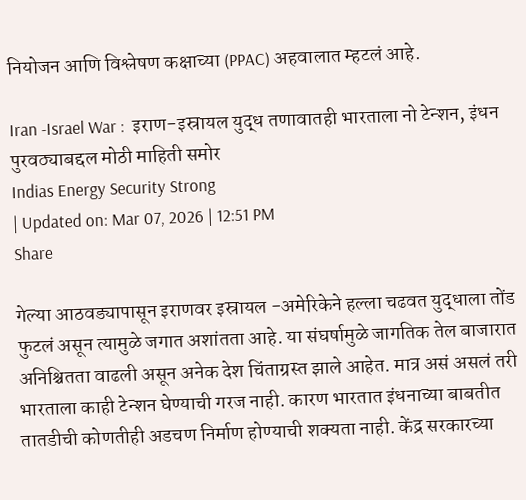नियोजन आणि विश्लेषण कक्षाच्या (PPAC) अहवालात म्हटलं आहे.

Iran -Israel War :  इराण-इस्रायल युद्ध तणावातही भारताला नो टेन्शन, इंधन पुरवठ्याबद्दल मोठी माहिती समोर
Indias Energy Security Strong
| Updated on: Mar 07, 2026 | 12:51 PM
Share

गेल्या आठवड्यापासून इराणवर इस्रायल -अमेरिकेने हल्ला चढवत युद्धाला तोंड फुटलं असून त्यामुळे जगात अशांतता आहे. या संघर्षामुळे जागतिक तेल बाजारात अनिश्चितता वाढली असून अनेक देश चिंताग्रस्त झाले आहेत. मात्र असं असलं तरी भारताला काही टेन्शन घेण्याची गरज नाही. कारण भारतात इंधनाच्या बाबतीत तातडीची कोणतीही अडचण निर्माण होण्याची शक्यता नाही. केंद्र सरकारच्या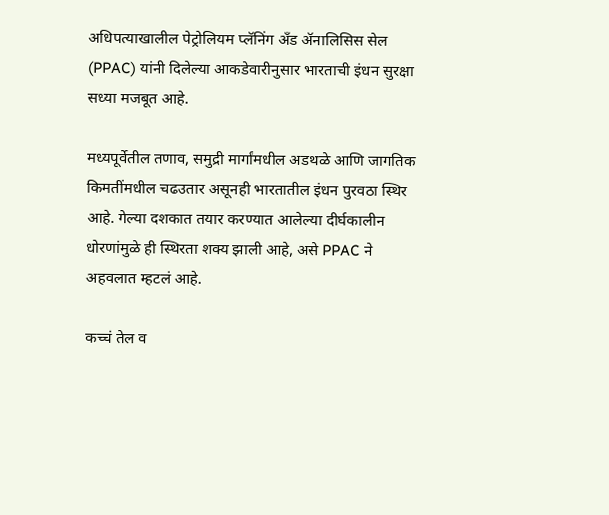अधिपत्याखालील पेट्रोलियम प्लॅनिंग अँड ॲनालिसिस सेल (PPAC) यांनी दिलेल्या आकडेवारीनुसार भारताची इंधन सुरक्षा सध्या मजबूत आहे.

मध्यपूर्वेतील तणाव, समुद्री मार्गांमधील अडथळे आणि जागतिक किमतींमधील चढउतार असूनही भारतातील इंधन पुरवठा स्थिर आहे. गेल्या दशकात तयार करण्यात आलेल्या दीर्घकालीन धोरणांमुळे ही स्थिरता शक्य झाली आहे, असे PPAC ने अहवलात म्हटलं आहे.

कच्चं तेल व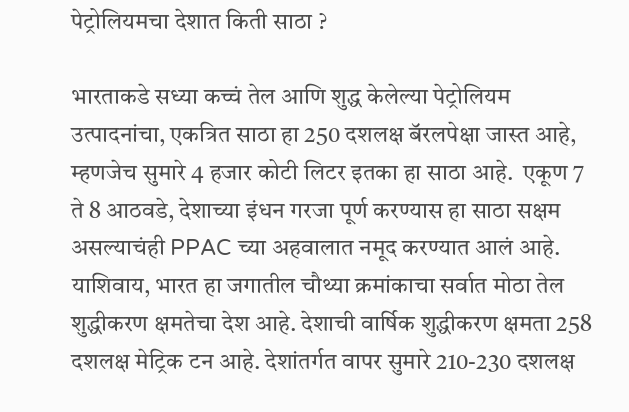पेट्रोलियमचा देशात किती साठा ?

भारताकडे सध्या कच्चं तेल आणि शुद्ध केलेल्या पेट्रोलियम उत्पादनांचा, एकत्रित साठा हा 250 दशलक्ष बॅरलपेक्षा जास्त आहे, म्हणजेच सुमारे 4 हजार कोटी लिटर इतका हा साठा आहे.  एकूण 7 ते 8 आठवडे, देशाच्या इंधन गरजा पूर्ण करण्यास हा साठा सक्षम असल्याचंही PPAC च्या अहवालात नमूद करण्यात आलं आहे. याशिवाय, भारत हा जगातील चौथ्या क्रमांकाचा सर्वात मोठा तेल शुद्धीकरण क्षमतेचा देश आहे. देशाची वार्षिक शुद्धीकरण क्षमता 258 दशलक्ष मेट्रिक टन आहे. देशांतर्गत वापर सुमारे 210-230 दशलक्ष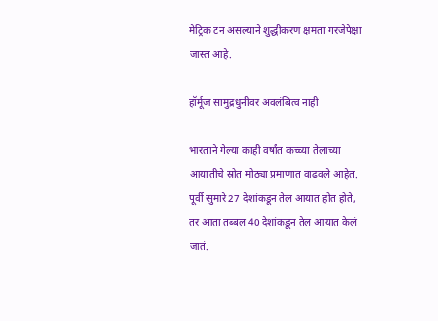मेट्रिक टन असल्याने शुद्धीकरण क्षमता गरजेपेक्षा जास्त आहे.

हॉर्मूज सामुद्रधुनीवर अवलंबित्व नाही

भारताने गेल्या काही वर्षांत कच्च्या तेलाच्या आयातीचे स्रोत मोठ्या प्रमाणात वाढवले आहेत. पूर्वी सुमारे 27 देशांकडून तेल आयात होत होते, तर आता तब्बल 40 देशांकडून तेल आयात केलं जातं.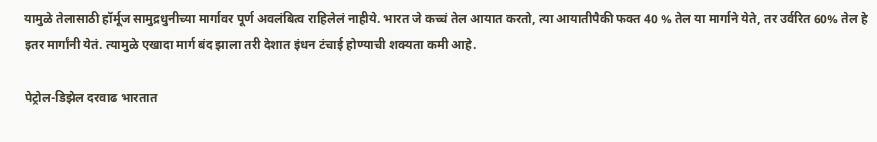यामुळे तेलासाठी हॉर्मूज सामुद्रधुनीच्या मार्गावर पूर्ण अवलंबित्व राहिलेलं नाहीये. भारत जे कच्चं तेल आयात करतो, त्या आयातीपैकी फक्त 40 % तेल या मार्गाने येते, तर उर्वरित 60% तेल हे इतर मार्गांनी येतं. त्यामुळे एखादा मार्ग बंद झाला तरी देशात इंधन टंचाई होण्याची शक्यता कमी आहे.

पेट्रोल-डिझेल दरवाढ भारतात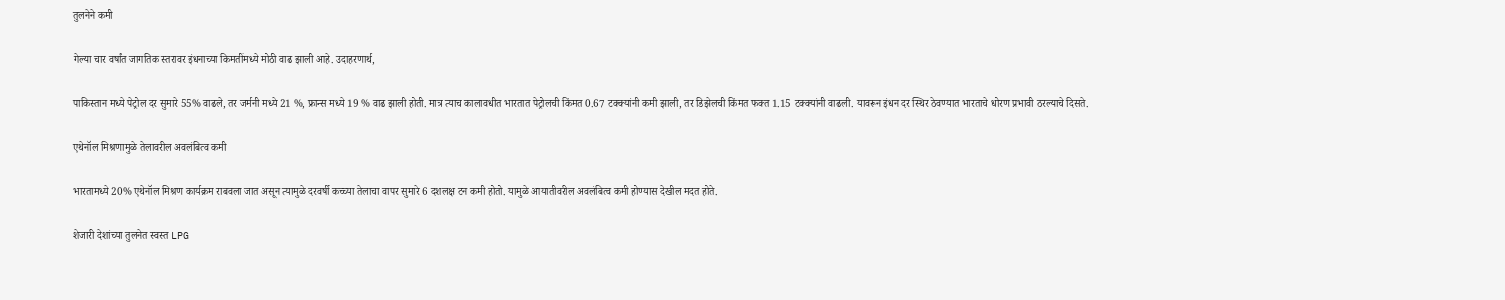तुलनेने कमी

गेल्या चार वर्षांत जागतिक स्तरावर इंधनाच्या किमतींमध्ये मोठी वाढ झाली आहे. उदाहरणार्थ,

पाकिस्तान मध्ये पेट्रोल दर सुमारे 55% वाढले, तर जर्मनी मध्ये 21 %, फ्रान्स मध्ये 19 % वाढ झाली होती. मात्र त्याच कालावधीत भारतात पेट्रोलची किंमत 0.67 टक्क्यांनी कमी झाली, तर डिझेलची किंमत फक्त 1.15 टक्क्यांनी वाढली. यावरून इंधन दर स्थिर ठेवण्यात भारताचे धोरण प्रभावी ठरल्याचे दिसते.

एथेनॉल मिश्रणामुळे तेलावरील अवलंबित्व कमी

भारतामध्ये 20% एथेनॉल मिश्रण कार्यक्रम राबवला जात असून त्यामुळे दरवर्षी कच्च्या तेलाचा वापर सुमारे 6 दशलक्ष टन कमी होतो. यामुळे आयातीवरील अवलंबित्व कमी होण्यास देखील मदत होते.

शेजारी देशांच्या तुलनेत स्वस्त LPG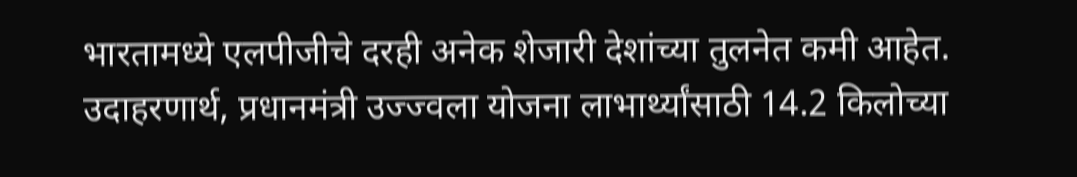भारतामध्ये एलपीजीचे दरही अनेक शेजारी देशांच्या तुलनेत कमी आहेत. उदाहरणार्थ, प्रधानमंत्री उज्ज्वला योजना लाभार्थ्यांसाठी 14.2 किलोच्या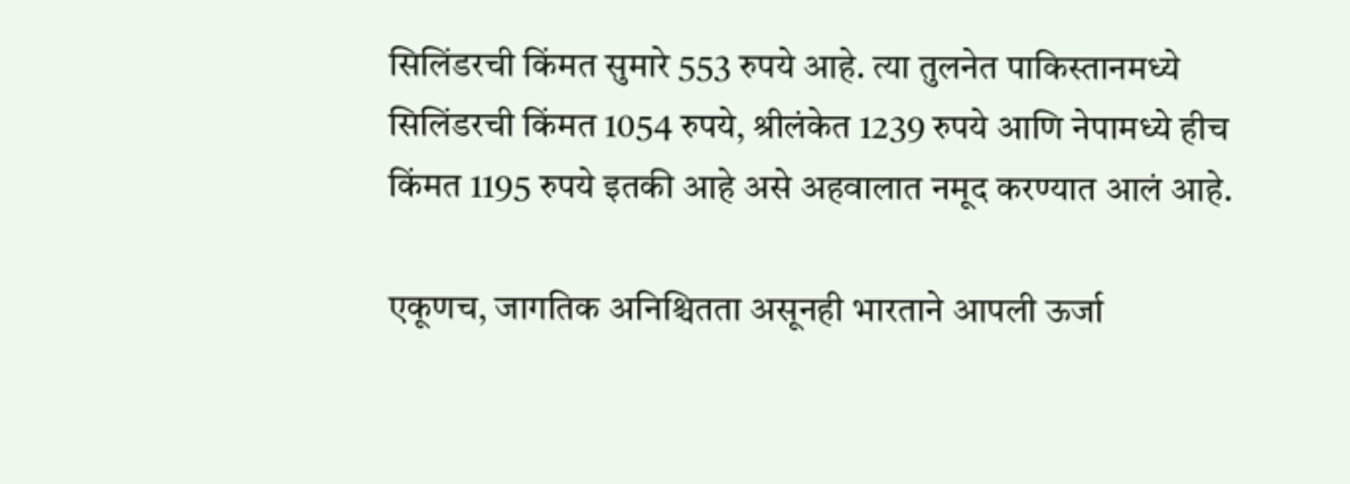सिलिंडरची किंमत सुमारे 553 रुपये आहे. त्या तुलनेत पाकिस्तानमध्ये सिलिंडरची किंमत 1054 रुपये, श्रीलंकेत 1239 रुपये आणि नेपामध्ये हीच किंमत 1195 रुपये इतकी आहे असे अहवालात नमूद करण्यात आलं आहे.

एकूणच, जागतिक अनिश्चितता असूनही भारताने आपली ऊर्जा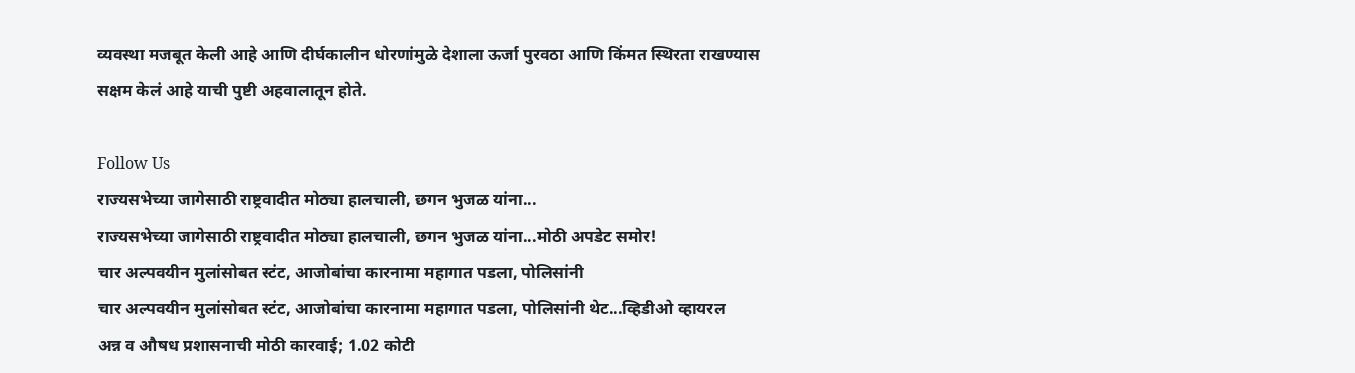व्यवस्था मजबूत केली आहे आणि दीर्घकालीन धोरणांमुळे देशाला ऊर्जा पुरवठा आणि किंमत स्थिरता राखण्यास सक्षम केलं आहे याची पुष्टी अहवालातून होते.

Follow Us
राज्यसभेच्या जागेसाठी राष्ट्रवादीत मोठ्या हालचाली, छगन भुजळ यांना...
राज्यसभेच्या जागेसाठी राष्ट्रवादीत मोठ्या हालचाली, छगन भुजळ यांना...मोठी अपडेट समोर!
चार अल्पवयीन मुलांसोबत स्टंट, आजोबांचा कारनामा महागात पडला, पोलिसांनी
चार अल्पवयीन मुलांसोबत स्टंट, आजोबांचा कारनामा महागात पडला, पोलिसांनी थेट...व्हिडीओ व्हायरल
अन्न व औषध प्रशासनाची मोठी कारवाई; 1.02 कोटी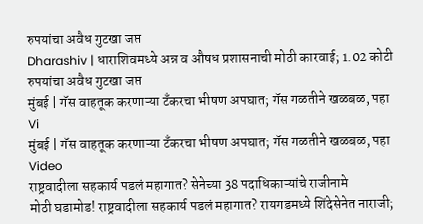रुपयांचा अवैध गुटखा जप्त
Dharashiv | धाराशिवमध्ये अन्न व औषध प्रशासनाची मोठी कारवाई; 1.02 कोटी रुपयांचा अवैध गुटखा जप्त
मुंबई | गॅस वाहतूक करणाऱ्या टँकरचा भीषण अपघात; गॅस गळतीने खळबळ, पहा Vi
मुंबई | गॅस वाहतूक करणाऱ्या टँकरचा भीषण अपघात; गॅस गळतीने खळबळ, पहा Video
राष्ट्रवादीला सहकार्य पडलं महागात? सेनेच्या 38 पदाधिकाऱ्यांचे राजीनामे
मोठी घडामोड! राष्ट्रवादीला सहकार्य पडलं महागात? रायगडमध्ये शिंदेसेनेत नाराजी;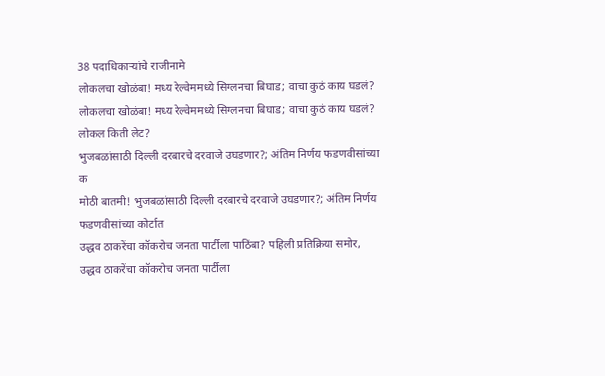38 पदाधिकाऱ्यांचे राजीनामे
लोकलचा खोळंबा! मध्य रेल्वेममध्ये सिग्लनचा बिघाड; वाचा कुठं काय घडलं?
लोकलचा खोळंबा! मध्य रेल्वेममध्ये सिग्लनचा बिघाड; वाचा कुठं काय घडलं? लोकल किती लेट?
भुजबळांसाठी दिल्ली दरबारचे दरवाजे उघडणार?; अंतिम निर्णय फडणवीसांच्या क
मोठी बातमी! भुजबळांसाठी दिल्ली दरबारचे दरवाजे उघडणार?; अंतिम निर्णय फडणवीसांच्या कोर्टात
उद्धव ठाकरेंचा कॉकरोच जनता पार्टीला पाठिंबा? पहिली प्रतिक्रिया समोर,
उद्धव ठाकरेंचा कॉकरोच जनता पार्टीला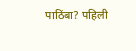पाठिंबा? पहिली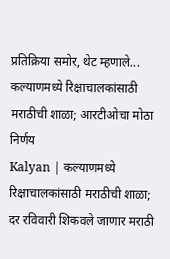प्रतिक्रिया समोर, थेट म्हणाले...
कल्याणमध्ये रिक्षाचालकांसाठी मराठीची शाळा; आरटीओचा मोठा निर्णय
Kalyan | कल्याणमध्ये रिक्षाचालकांसाठी मराठीची शाळा; दर रविवारी शिकवले जाणार मराठी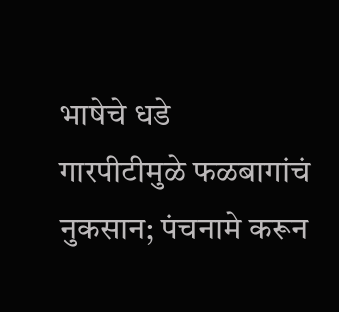भाषेचे धडे
गारपीटीमुळे फळबागांचं नुकसान; पंचनामे करून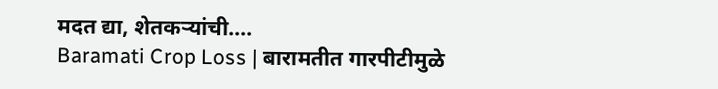मदत द्या, शेतकऱ्यांची....
Baramati Crop Loss | बारामतीत गारपीटीमुळे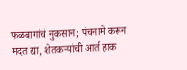फळबागांचं नुकसान; पंचनामे करून मदत द्या, शेतकऱ्यांची आर्त हाक